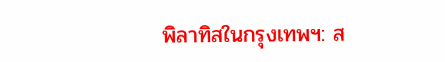พิลาทิสในกรุงเทพฯ: ส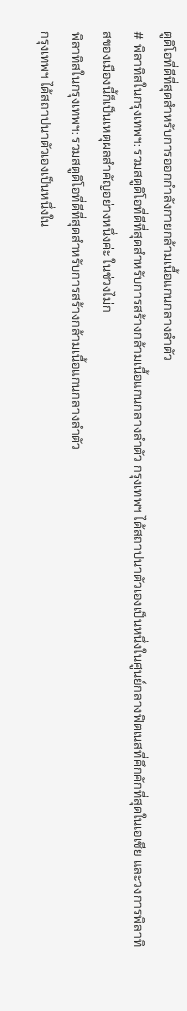ตูดิโอที่ดีที่สุดสำหรับการออกกำลังกายกล้ามเนื้อแกนกลางลำตัว
# พิลาทิสในกรุงเทพฯ: รวมสตูดิโอที่ดีที่สุดสำหรับการสร้างกล้ามเนื้อแกนกลางลำตัว กรุงเทพฯ ได้สถาปนาตัวเองเป็นหนึ่งในศูนย์กลางฟิตเนสที่คึกคักที่สุดในเอเชีย และวงการพิลาทิสของเมืองนี้ก็เป็นเหตุผลสำคัญอย่างหนึ่งค่ะ ในช่วงไม่ก
พิลาทิสในกรุงเทพฯ: รวมสตูดิโอที่ดีที่สุดสำหรับการสร้างกล้ามเนื้อแกนกลางลำตัว
กรุงเทพฯ ได้สถาปนาตัวเองเป็นหนึ่งใน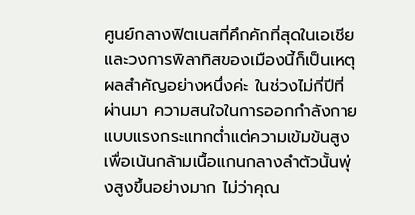ศูนย์กลางฟิตเนสที่คึกคักที่สุดในเอเชีย และวงการพิลาทิสของเมืองนี้ก็เป็นเหตุผลสำคัญอย่างหนึ่งค่ะ ในช่วงไม่กี่ปีที่ผ่านมา ความสนใจในการออกกำลังกายแบบแรงกระแทกต่ำแต่ความเข้มข้นสูงเพื่อเน้นกล้ามเนื้อแกนกลางลำตัวนั้นพุ่งสูงขึ้นอย่างมาก ไม่ว่าคุณ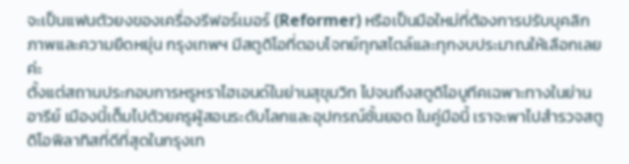จะเป็นแฟนตัวยงของเครื่องรีฟอร์เมอร์ (Reformer) หรือเป็นมือใหม่ที่ต้องการปรับบุคลิกภาพและความยืดหยุ่น กรุงเทพฯ มีสตูดิโอที่ตอบโจทย์ทุกสไตล์และทุกงบประมาณให้เลือกเลยค่ะ
ตั้งแต่สถานประกอบการหรูหราไฮเอนด์ในย่านสุขุมวิท ไปจนถึงสตูดิโอบูทีคเฉพาะทางในย่านอารีย์ เมืองนี้เต็มไปด้วยครูผู้สอนระดับโลกและอุปกรณ์ชั้นยอด ในคู่มือนี้ เราจะพาไปสำรวจสตูดิโอพิลาทิสที่ดีที่สุดในกรุงเท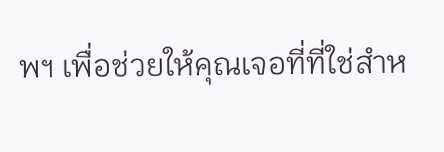พฯ เพื่อช่วยให้คุณเจอที่ที่ใช่สำห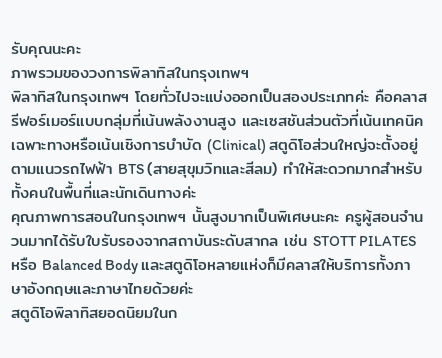รับคุณนะคะ
ภาพรวมของวงการพิลาทิสในกรุงเทพฯ
พิลาทิสในกรุงเทพฯ โดยทั่วไปจะแบ่งออกเป็นสองประเภทค่ะ คือคลาสรีฟอร์เมอร์แบบกลุ่มที่เน้นพลังงานสูง และเซสชันส่วนตัวที่เน้นเทคนิคเฉพาะทางหรือเน้นเชิงการบำบัด (Clinical) สตูดิโอส่วนใหญ่จะตั้งอยู่ตามแนวรถไฟฟ้า BTS (สายสุขุมวิทและสีลม) ทำให้สะดวกมากสำหรับทั้งคนในพื้นที่และนักเดินทางค่ะ
คุณภาพการสอนในกรุงเทพฯ นั้นสูงมากเป็นพิเศษนะคะ ครูผู้สอนจำนวนมากได้รับใบรับรองจากสถาบันระดับสากล เช่น STOTT PILATES หรือ Balanced Body และสตูดิโอหลายแห่งก็มีคลาสให้บริการทั้งภาษาอังกฤษและภาษาไทยด้วยค่ะ
สตูดิโอพิลาทิสยอดนิยมในก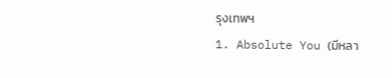รุงเทพฯ
1. Absolute You (มีหลา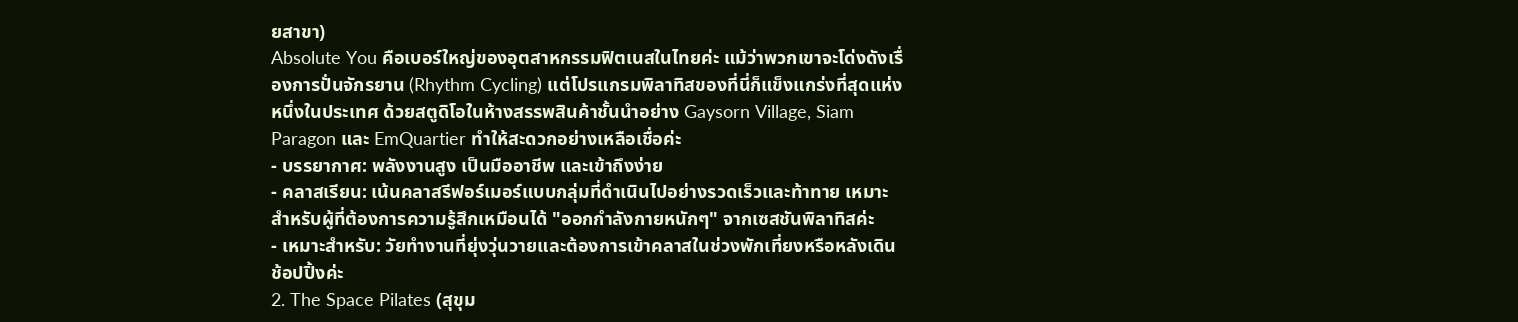ยสาขา)
Absolute You คือเบอร์ใหญ่ของอุตสาหกรรมฟิตเนสในไทยค่ะ แม้ว่าพวกเขาจะโด่งดังเรื่องการปั่นจักรยาน (Rhythm Cycling) แต่โปรแกรมพิลาทิสของที่นี่ก็แข็งแกร่งที่สุดแห่งหนึ่งในประเทศ ด้วยสตูดิโอในห้างสรรพสินค้าชั้นนำอย่าง Gaysorn Village, Siam Paragon และ EmQuartier ทำให้สะดวกอย่างเหลือเชื่อค่ะ
- บรรยากาศ: พลังงานสูง เป็นมืออาชีพ และเข้าถึงง่าย
- คลาสเรียน: เน้นคลาสรีฟอร์เมอร์แบบกลุ่มที่ดำเนินไปอย่างรวดเร็วและท้าทาย เหมาะสำหรับผู้ที่ต้องการความรู้สึกเหมือนได้ "ออกกำลังกายหนักๆ" จากเซสชันพิลาทิสค่ะ
- เหมาะสำหรับ: วัยทำงานที่ยุ่งวุ่นวายและต้องการเข้าคลาสในช่วงพักเที่ยงหรือหลังเดินช้อปปิ้งค่ะ
2. The Space Pilates (สุขุม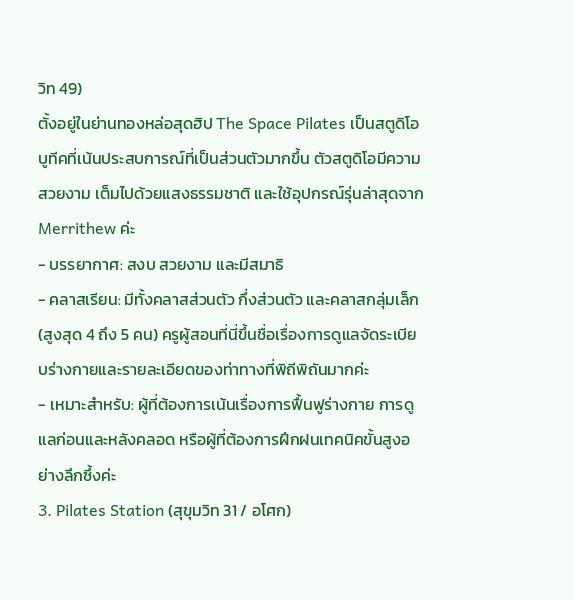วิท 49)
ตั้งอยู่ในย่านทองหล่อสุดฮิป The Space Pilates เป็นสตูดิโอบูทีคที่เน้นประสบการณ์ที่เป็นส่วนตัวมากขึ้น ตัวสตูดิโอมีความสวยงาม เต็มไปด้วยแสงธรรมชาติ และใช้อุปกรณ์รุ่นล่าสุดจาก Merrithew ค่ะ
- บรรยากาศ: สงบ สวยงาม และมีสมาธิ
- คลาสเรียน: มีทั้งคลาสส่วนตัว กึ่งส่วนตัว และคลาสกลุ่มเล็ก (สูงสุด 4 ถึง 5 คน) ครูผู้สอนที่นี่ขึ้นชื่อเรื่องการดูแลจัดระเบียบร่างกายและรายละเอียดของท่าทางที่พิถีพิถันมากค่ะ
- เหมาะสำหรับ: ผู้ที่ต้องการเน้นเรื่องการฟื้นฟูร่างกาย การดูแลก่อนและหลังคลอด หรือผู้ที่ต้องการฝึกฝนเทคนิคขั้นสูงอย่างลึกซึ้งค่ะ
3. Pilates Station (สุขุมวิท 31 / อโศก)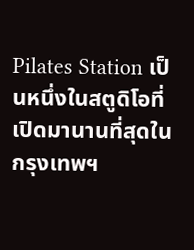Pilates Station เป็นหนึ่งในสตูดิโอที่เปิดมานานที่สุดในกรุงเทพฯ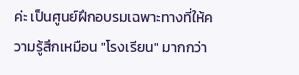ค่ะ เป็นศูนย์ฝึกอบรมเฉพาะทางที่ให้ความรู้สึกเหมือน "โรงเรียน" มากกว่า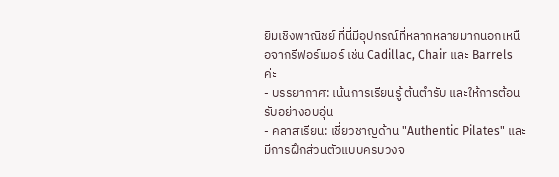ยิมเชิงพาณิชย์ ที่นี่มีอุปกรณ์ที่หลากหลายมากนอกเหนือจากรีฟอร์เมอร์ เช่น Cadillac, Chair และ Barrels ค่ะ
- บรรยากาศ: เน้นการเรียนรู้ ต้นตำรับ และให้การต้อนรับอย่างอบอุ่น
- คลาสเรียน: เชี่ยวชาญด้าน "Authentic Pilates" และมีการฝึกส่วนตัวแบบครบวงจ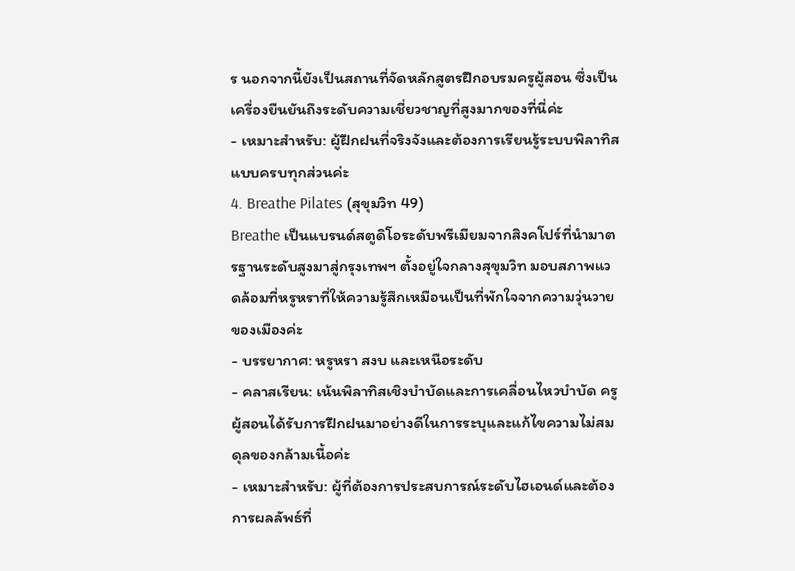ร นอกจากนี้ยังเป็นสถานที่จัดหลักสูตรฝึกอบรมครูผู้สอน ซึ่งเป็นเครื่องยืนยันถึงระดับความเชี่ยวชาญที่สูงมากของที่นี่ค่ะ
- เหมาะสำหรับ: ผู้ฝึกฝนที่จริงจังและต้องการเรียนรู้ระบบพิลาทิสแบบครบทุกส่วนค่ะ
4. Breathe Pilates (สุขุมวิท 49)
Breathe เป็นแบรนด์สตูดิโอระดับพรีเมียมจากสิงคโปร์ที่นำมาตรฐานระดับสูงมาสู่กรุงเทพฯ ตั้งอยู่ใจกลางสุขุมวิท มอบสภาพแวดล้อมที่หรูหราที่ให้ความรู้สึกเหมือนเป็นที่พักใจจากความวุ่นวายของเมืองค่ะ
- บรรยากาศ: หรูหรา สงบ และเหนือระดับ
- คลาสเรียน: เน้นพิลาทิสเชิงบำบัดและการเคลื่อนไหวบำบัด ครูผู้สอนได้รับการฝึกฝนมาอย่างดีในการระบุและแก้ไขความไม่สมดุลของกล้ามเนื้อค่ะ
- เหมาะสำหรับ: ผู้ที่ต้องการประสบการณ์ระดับไฮเอนด์และต้องการผลลัพธ์ที่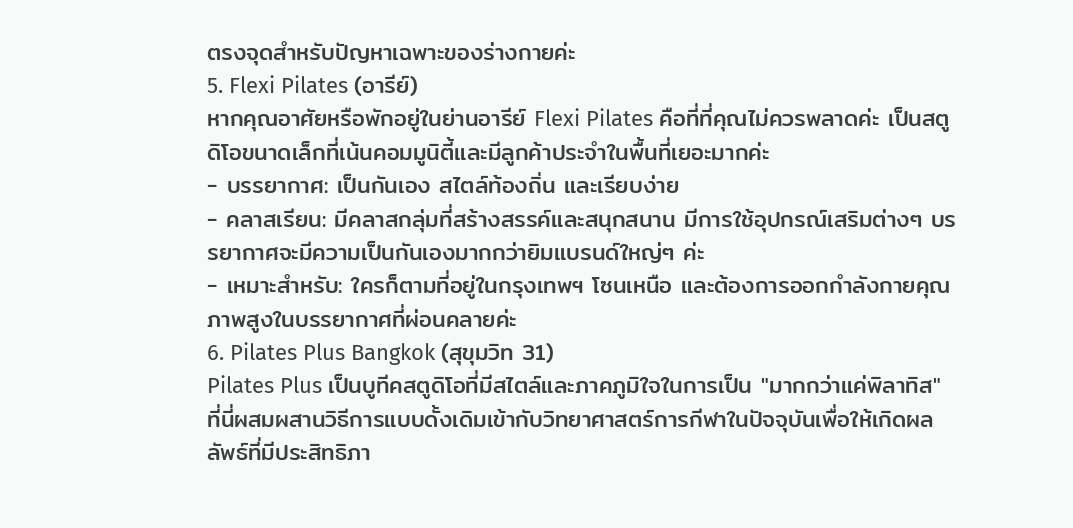ตรงจุดสำหรับปัญหาเฉพาะของร่างกายค่ะ
5. Flexi Pilates (อารีย์)
หากคุณอาศัยหรือพักอยู่ในย่านอารีย์ Flexi Pilates คือที่ที่คุณไม่ควรพลาดค่ะ เป็นสตูดิโอขนาดเล็กที่เน้นคอมมูนิตี้และมีลูกค้าประจำในพื้นที่เยอะมากค่ะ
- บรรยากาศ: เป็นกันเอง สไตล์ท้องถิ่น และเรียบง่าย
- คลาสเรียน: มีคลาสกลุ่มที่สร้างสรรค์และสนุกสนาน มีการใช้อุปกรณ์เสริมต่างๆ บรรยากาศจะมีความเป็นกันเองมากกว่ายิมแบรนด์ใหญ่ๆ ค่ะ
- เหมาะสำหรับ: ใครก็ตามที่อยู่ในกรุงเทพฯ โซนเหนือ และต้องการออกกำลังกายคุณภาพสูงในบรรยากาศที่ผ่อนคลายค่ะ
6. Pilates Plus Bangkok (สุขุมวิท 31)
Pilates Plus เป็นบูทีคสตูดิโอที่มีสไตล์และภาคภูมิใจในการเป็น "มากกว่าแค่พิลาทิส" ที่นี่ผสมผสานวิธีการแบบดั้งเดิมเข้ากับวิทยาศาสตร์การกีฬาในปัจจุบันเพื่อให้เกิดผลลัพธ์ที่มีประสิทธิภา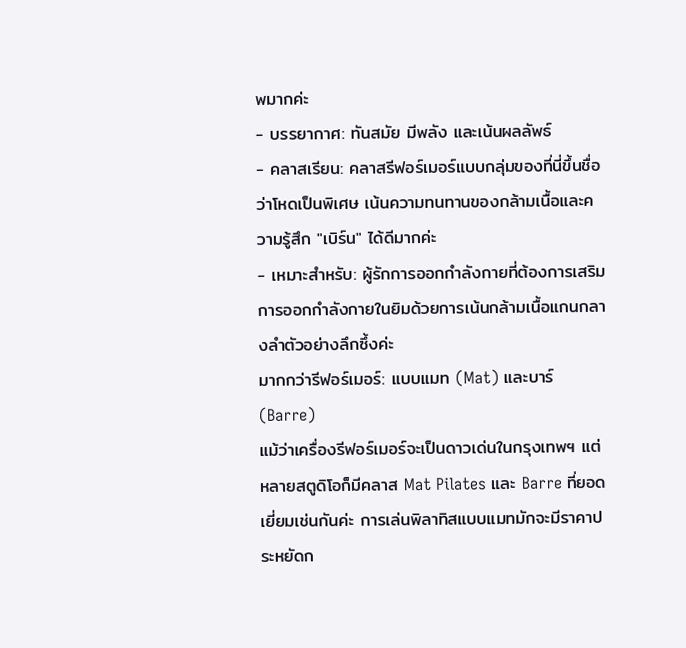พมากค่ะ
- บรรยากาศ: ทันสมัย มีพลัง และเน้นผลลัพธ์
- คลาสเรียน: คลาสรีฟอร์เมอร์แบบกลุ่มของที่นี่ขึ้นชื่อว่าโหดเป็นพิเศษ เน้นความทนทานของกล้ามเนื้อและความรู้สึก "เบิร์น" ได้ดีมากค่ะ
- เหมาะสำหรับ: ผู้รักการออกกำลังกายที่ต้องการเสริมการออกกำลังกายในยิมด้วยการเน้นกล้ามเนื้อแกนกลางลำตัวอย่างลึกซึ้งค่ะ
มากกว่ารีฟอร์เมอร์: แบบแมท (Mat) และบาร์ (Barre)
แม้ว่าเครื่องรีฟอร์เมอร์จะเป็นดาวเด่นในกรุงเทพฯ แต่หลายสตูดิโอก็มีคลาส Mat Pilates และ Barre ที่ยอดเยี่ยมเช่นกันค่ะ การเล่นพิลาทิสแบบแมทมักจะมีราคาประหยัดก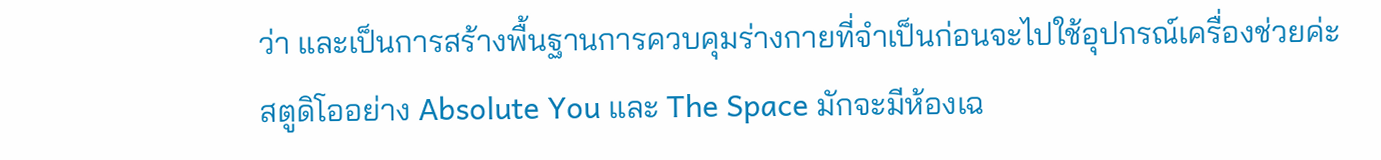ว่า และเป็นการสร้างพื้นฐานการควบคุมร่างกายที่จำเป็นก่อนจะไปใช้อุปกรณ์เครื่องช่วยค่ะ
สตูดิโออย่าง Absolute You และ The Space มักจะมีห้องเฉ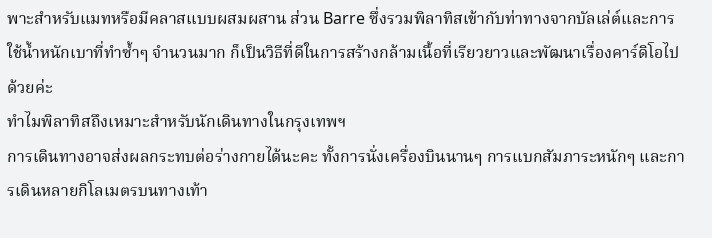พาะสำหรับแมทหรือมีคลาสแบบผสมผสาน ส่วน Barre ซึ่งรวมพิลาทิสเข้ากับท่าทางจากบัลเล่ต์และการใช้น้ำหนักเบาที่ทำซ้ำๆ จำนวนมาก ก็เป็นวิธีที่ดีในการสร้างกล้ามเนื้อที่เรียวยาวและพัฒนาเรื่องคาร์ดิโอไปด้วยค่ะ
ทำไมพิลาทิสถึงเหมาะสำหรับนักเดินทางในกรุงเทพฯ
การเดินทางอาจส่งผลกระทบต่อร่างกายได้นะคะ ทั้งการนั่งเครื่องบินนานๆ การแบกสัมภาระหนักๆ และการเดินหลายกิโลเมตรบนทางเท้า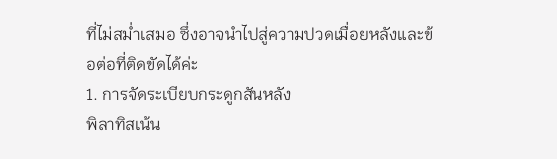ที่ไม่สม่ำเสมอ ซึ่งอาจนำไปสู่ความปวดเมื่อยหลังและข้อต่อที่ติดขัดได้ค่ะ
1. การจัดระเบียบกระดูกสันหลัง
พิลาทิสเน้น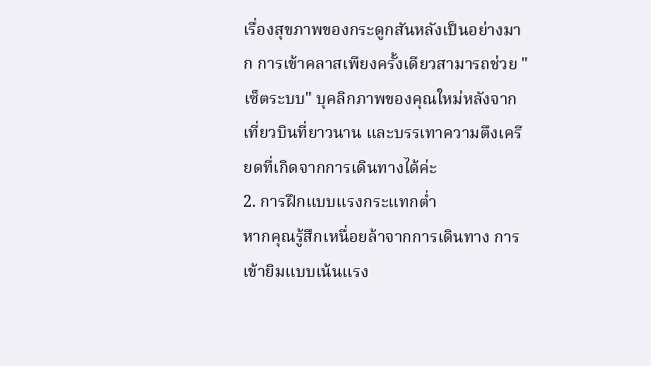เรื่องสุขภาพของกระดูกสันหลังเป็นอย่างมาก การเข้าคลาสเพียงครั้งเดียวสามารถช่วย "เซ็ตระบบ" บุคลิกภาพของคุณใหม่หลังจากเที่ยวบินที่ยาวนาน และบรรเทาความตึงเครียดที่เกิดจากการเดินทางได้ค่ะ
2. การฝึกแบบแรงกระแทกต่ำ
หากคุณรู้สึกเหนื่อยล้าจากการเดินทาง การเข้ายิมแบบเน้นแรง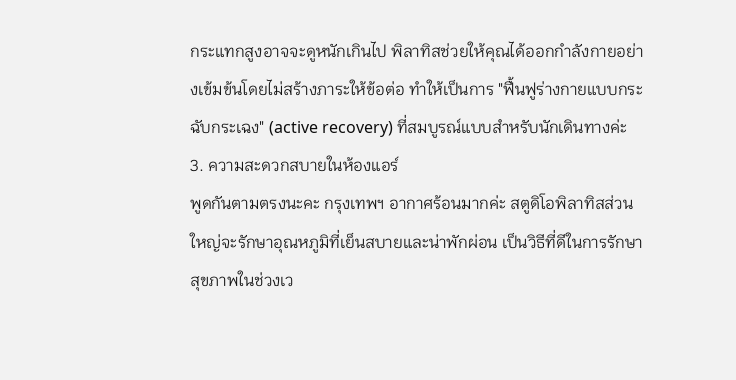กระแทกสูงอาจจะดูหนักเกินไป พิลาทิสช่วยให้คุณได้ออกกำลังกายอย่างเข้มข้นโดยไม่สร้างภาระให้ข้อต่อ ทำให้เป็นการ "ฟื้นฟูร่างกายแบบกระฉับกระเฉง" (active recovery) ที่สมบูรณ์แบบสำหรับนักเดินทางค่ะ
3. ความสะดวกสบายในห้องแอร์
พูดกันตามตรงนะคะ กรุงเทพฯ อากาศร้อนมากค่ะ สตูดิโอพิลาทิสส่วนใหญ่จะรักษาอุณหภูมิที่เย็นสบายและน่าพักผ่อน เป็นวิธีที่ดีในการรักษาสุขภาพในช่วงเว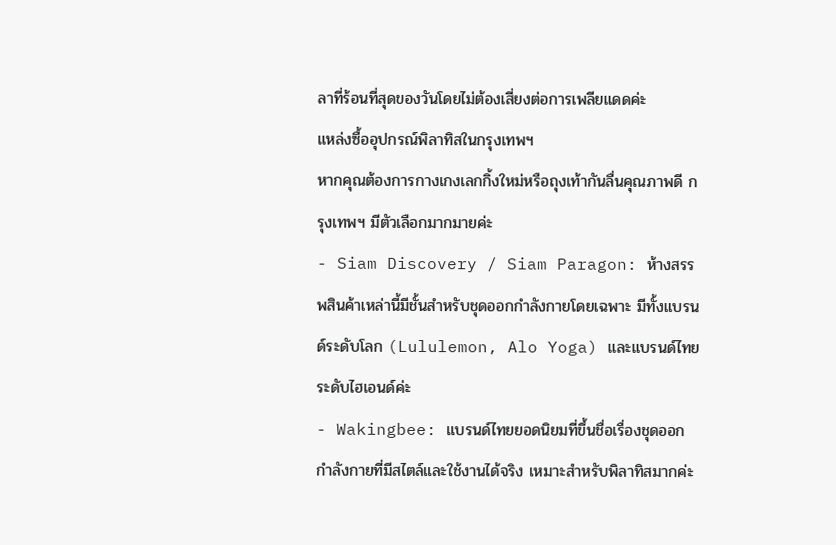ลาที่ร้อนที่สุดของวันโดยไม่ต้องเสี่ยงต่อการเพลียแดดค่ะ
แหล่งซื้ออุปกรณ์พิลาทิสในกรุงเทพฯ
หากคุณต้องการกางเกงเลกกิ้งใหม่หรือถุงเท้ากันลื่นคุณภาพดี กรุงเทพฯ มีตัวเลือกมากมายค่ะ
- Siam Discovery / Siam Paragon: ห้างสรรพสินค้าเหล่านี้มีชั้นสำหรับชุดออกกำลังกายโดยเฉพาะ มีทั้งแบรนด์ระดับโลก (Lululemon, Alo Yoga) และแบรนด์ไทยระดับไฮเอนด์ค่ะ
- Wakingbee: แบรนด์ไทยยอดนิยมที่ขึ้นชื่อเรื่องชุดออกกำลังกายที่มีสไตล์และใช้งานได้จริง เหมาะสำหรับพิลาทิสมากค่ะ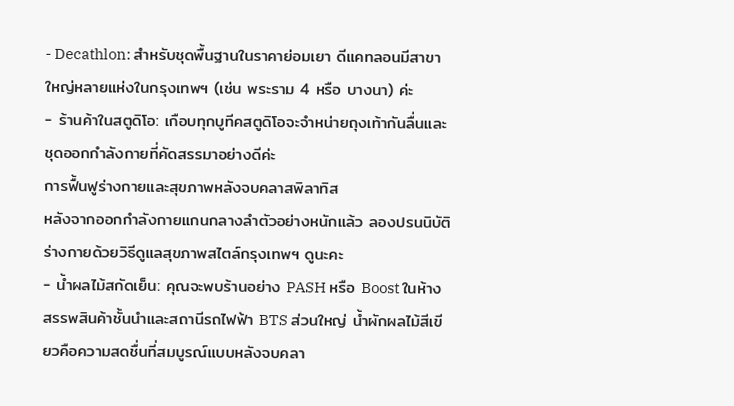- Decathlon: สำหรับชุดพื้นฐานในราคาย่อมเยา ดีแคทลอนมีสาขาใหญ่หลายแห่งในกรุงเทพฯ (เช่น พระราม 4 หรือ บางนา) ค่ะ
- ร้านค้าในสตูดิโอ: เกือบทุกบูทีคสตูดิโอจะจำหน่ายถุงเท้ากันลื่นและชุดออกกำลังกายที่คัดสรรมาอย่างดีค่ะ
การฟื้นฟูร่างกายและสุขภาพหลังจบคลาสพิลาทิส
หลังจากออกกำลังกายแกนกลางลำตัวอย่างหนักแล้ว ลองปรนนิบัติร่างกายด้วยวิธีดูแลสุขภาพสไตล์กรุงเทพฯ ดูนะคะ
- น้ำผลไม้สกัดเย็น: คุณจะพบร้านอย่าง PASH หรือ Boost ในห้างสรรพสินค้าชั้นนำและสถานีรถไฟฟ้า BTS ส่วนใหญ่ น้ำผักผลไม้สีเขียวคือความสดชื่นที่สมบูรณ์แบบหลังจบคลา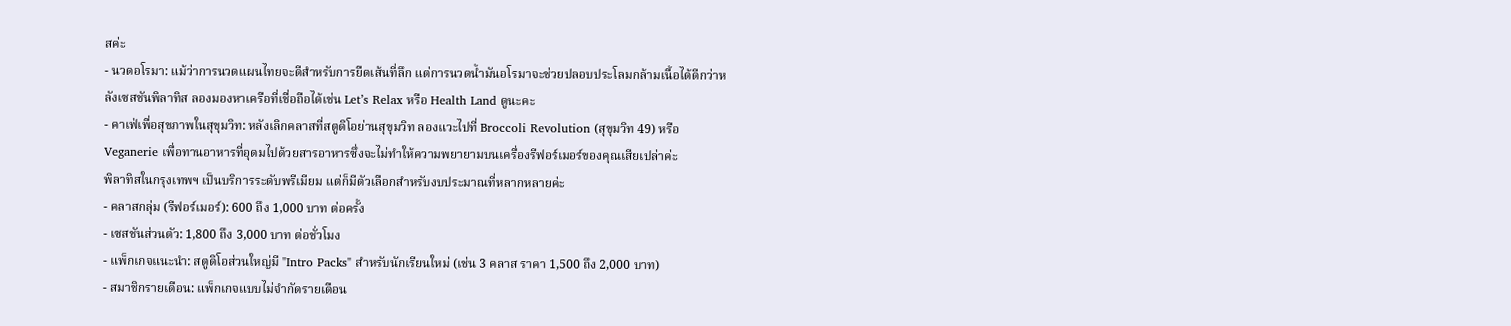สค่ะ
- นวดอโรมา: แม้ว่าการนวดแผนไทยจะดีสำหรับการยืดเส้นที่ลึก แต่การนวดน้ำมันอโรมาจะช่วยปลอบประโลมกล้ามเนื้อได้ดีกว่าหลังเซสชันพิลาทิส ลองมองหาเครือที่เชื่อถือได้เช่น Let’s Relax หรือ Health Land ดูนะคะ
- คาเฟ่เพื่อสุขภาพในสุขุมวิท: หลังเลิกคลาสที่สตูดิโอย่านสุขุมวิท ลองแวะไปที่ Broccoli Revolution (สุขุมวิท 49) หรือ Veganerie เพื่อทานอาหารที่อุดมไปด้วยสารอาหารซึ่งจะไม่ทำให้ความพยายามบนเครื่องรีฟอร์เมอร์ของคุณเสียเปล่าค่ะ
พิลาทิสในกรุงเทพฯ เป็นบริการระดับพรีเมียม แต่ก็มีตัวเลือกสำหรับงบประมาณที่หลากหลายค่ะ
- คลาสกลุ่ม (รีฟอร์เมอร์): 600 ถึง 1,000 บาท ต่อครั้ง
- เซสชันส่วนตัว: 1,800 ถึง 3,000 บาท ต่อชั่วโมง
- แพ็กเกจแนะนำ: สตูดิโอส่วนใหญ่มี "Intro Packs" สำหรับนักเรียนใหม่ (เช่น 3 คลาส ราคา 1,500 ถึง 2,000 บาท)
- สมาชิกรายเดือน: แพ็กเกจแบบไม่จำกัดรายเดือน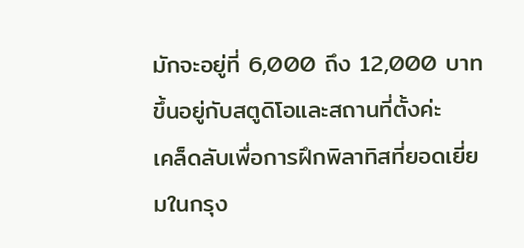มักจะอยู่ที่ 6,000 ถึง 12,000 บาท ขึ้นอยู่กับสตูดิโอและสถานที่ตั้งค่ะ
เคล็ดลับเพื่อการฝึกพิลาทิสที่ยอดเยี่ยมในกรุง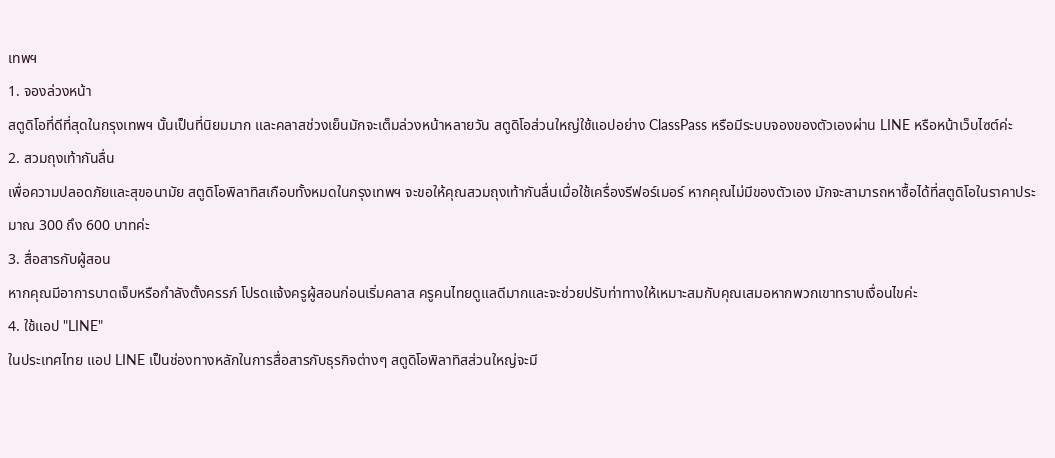เทพฯ
1. จองล่วงหน้า
สตูดิโอที่ดีที่สุดในกรุงเทพฯ นั้นเป็นที่นิยมมาก และคลาสช่วงเย็นมักจะเต็มล่วงหน้าหลายวัน สตูดิโอส่วนใหญ่ใช้แอปอย่าง ClassPass หรือมีระบบจองของตัวเองผ่าน LINE หรือหน้าเว็บไซต์ค่ะ
2. สวมถุงเท้ากันลื่น
เพื่อความปลอดภัยและสุขอนามัย สตูดิโอพิลาทิสเกือบทั้งหมดในกรุงเทพฯ จะขอให้คุณสวมถุงเท้ากันลื่นเมื่อใช้เครื่องรีฟอร์เมอร์ หากคุณไม่มีของตัวเอง มักจะสามารถหาซื้อได้ที่สตูดิโอในราคาประมาณ 300 ถึง 600 บาทค่ะ
3. สื่อสารกับผู้สอน
หากคุณมีอาการบาดเจ็บหรือกำลังตั้งครรภ์ โปรดแจ้งครูผู้สอนก่อนเริ่มคลาส ครูคนไทยดูแลดีมากและจะช่วยปรับท่าทางให้เหมาะสมกับคุณเสมอหากพวกเขาทราบเงื่อนไขค่ะ
4. ใช้แอป "LINE"
ในประเทศไทย แอป LINE เป็นช่องทางหลักในการสื่อสารกับธุรกิจต่างๆ สตูดิโอพิลาทิสส่วนใหญ่จะมี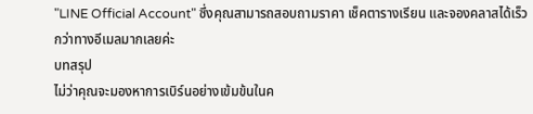"LINE Official Account" ซึ่งคุณสามารถสอบถามราคา เช็คตารางเรียน และจองคลาสได้เร็วกว่าทางอีเมลมากเลยค่ะ
บทสรุป
ไม่ว่าคุณจะมองหาการเบิร์นอย่างเข้มข้นในค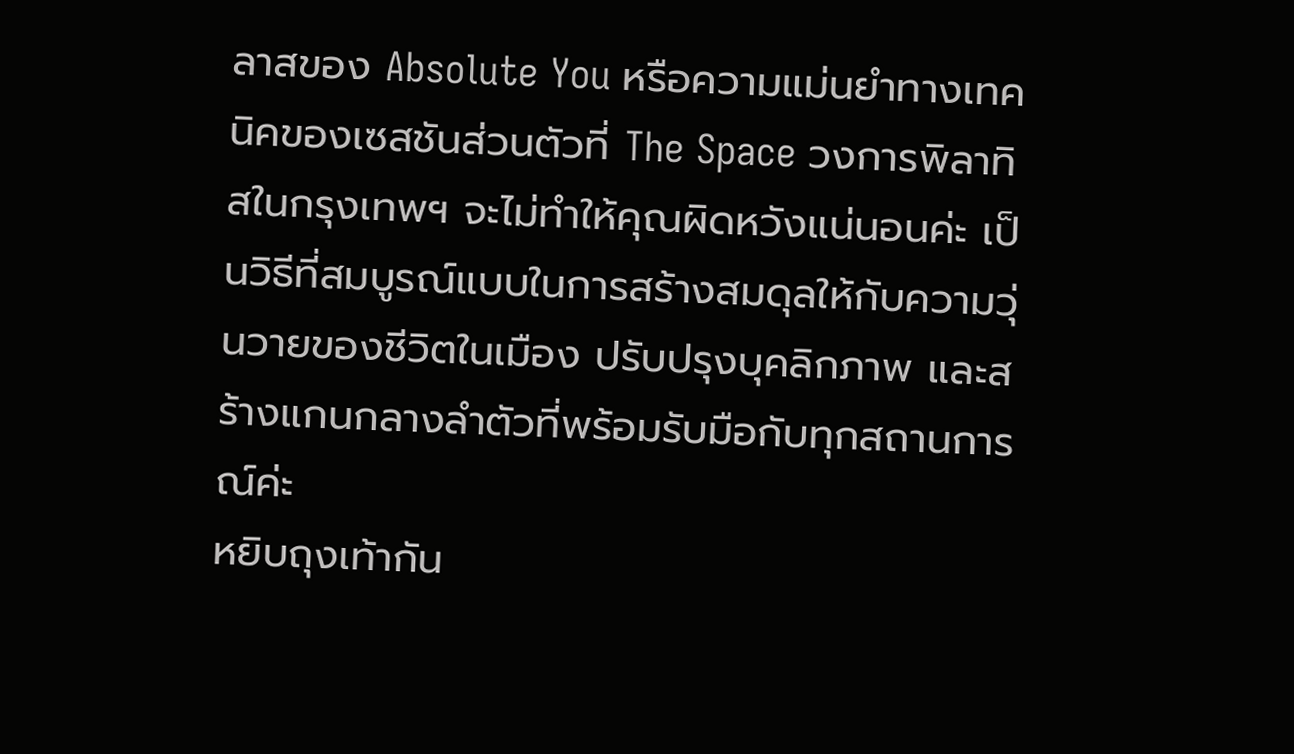ลาสของ Absolute You หรือความแม่นยำทางเทคนิคของเซสชันส่วนตัวที่ The Space วงการพิลาทิสในกรุงเทพฯ จะไม่ทำให้คุณผิดหวังแน่นอนค่ะ เป็นวิธีที่สมบูรณ์แบบในการสร้างสมดุลให้กับความวุ่นวายของชีวิตในเมือง ปรับปรุงบุคลิกภาพ และสร้างแกนกลางลำตัวที่พร้อมรับมือกับทุกสถานการณ์ค่ะ
หยิบถุงเท้ากัน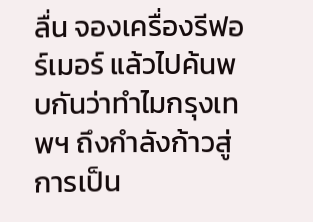ลื่น จองเครื่องรีฟอร์เมอร์ แล้วไปค้นพบกันว่าทำไมกรุงเทพฯ ถึงกำลังก้าวสู่การเป็น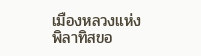เมืองหลวงแห่งพิลาทิสขอ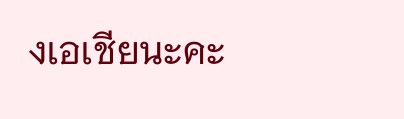งเอเชียนะคะ